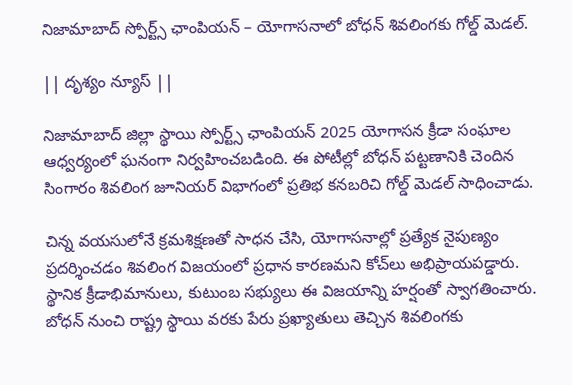నిజామాబాద్ స్పోర్ట్స్ ఛాంపియన్ – యోగాసనాలో బోధన్ శివలింగకు గోల్డ్ మెడల్.

|| దృశ్యం న్యూస్ ||

నిజామాబాద్ జిల్లా స్థాయి స్పోర్ట్స్ ఛాంపియన్ 2025 యోగాసన క్రీడా సంఘాల ఆధ్వర్యంలో ఘనంగా నిర్వహించబడింది. ఈ పోటీల్లో బోధన్ పట్టణానికి చెందిన సింగారం శివలింగ జూనియర్ విభాగంలో ప్రతిభ కనబరిచి గోల్డ్ మెడల్ సాధించాడు.

చిన్న వయసులోనే క్రమశిక్షణతో సాధన చేసి, యోగాసనాల్లో ప్రత్యేక నైపుణ్యం ప్రదర్శించడం శివలింగ విజయంలో ప్రధాన కారణమని కోచ్‌లు అభిప్రాయపడ్డారు.
స్థానిక క్రీడాభిమానులు, కుటుంబ సభ్యులు ఈ విజయాన్ని హర్షంతో స్వాగతించారు. బోధన్ నుంచి రాష్ట్ర స్థాయి వరకు పేరు ప్రఖ్యాతులు తెచ్చిన శివలింగకు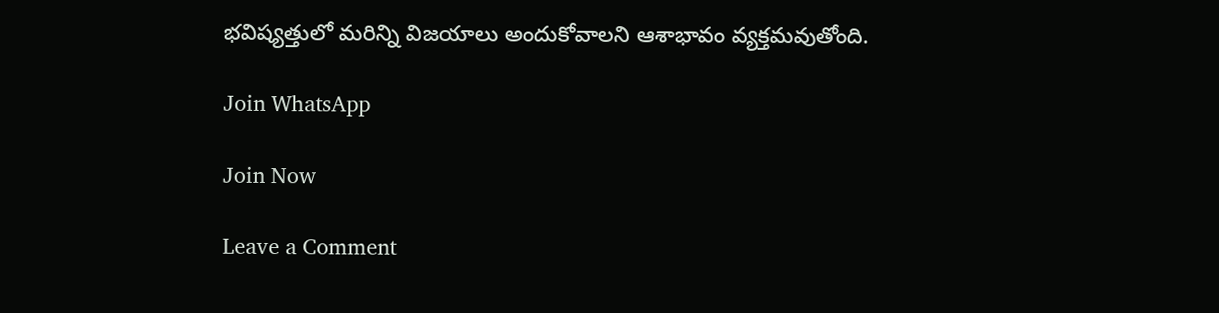భవిష్యత్తులో మరిన్ని విజయాలు అందుకోవాలని ఆశాభావం వ్యక్తమవుతోంది.

Join WhatsApp

Join Now

Leave a Comment